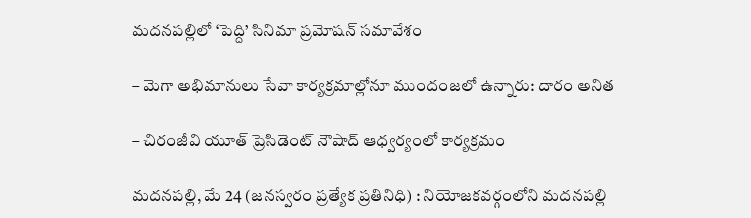మదనపల్లిలో ‘పెద్ది’ సినిమా ప్రమోషన్ సమావేశం

– మెగా అభిమానులు సేవా కార్యక్రమాల్లోనూ ముందంజలో ఉన్నారు: దారం అనిత

– చిరంజీవి యూత్ ప్రెసిడెంట్ నౌషాద్ ఆధ్వర్యంలో కార్యక్రమం

మదనపల్లి, మే 24 (జనస్వరం ప్రత్యేక ప్రతినిధి) : నియోజకవర్గంలోని మదనపల్లి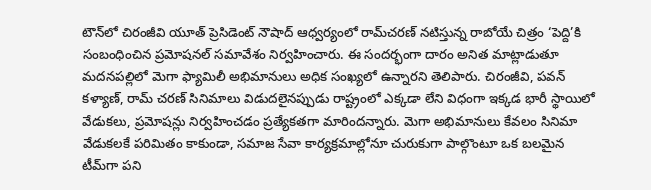టౌన్‌లో చిరంజీవి యూత్ ప్రెసిడెంట్ నౌషాద్ ఆధ్వర్యంలో రామ్‌చరణ్ నటిస్తున్న రాబోయే చిత్రం ‘పెద్ది’కి సంబంధించిన ప్రమోషనల్ సమావేశం నిర్వహించారు. ఈ సందర్భంగా దారం అనిత మాట్లాడుతూ మదనపల్లిలో మెగా ఫ్యామిలీ అభిమానులు అధిక సంఖ్యలో ఉన్నారని తెలిపారు. చిరంజీవి, పవన్ కళ్యాణ్, రామ్ చరణ్ సినిమాలు విడుదలైనప్పుడు రాష్ట్రంలో ఎక్కడా లేని విధంగా ఇక్కడ భారీ స్థాయిలో వేడుకలు, ప్రమోషన్లు నిర్వహించడం ప్రత్యేకతగా మారిందన్నారు. మెగా అభిమానులు కేవలం సినిమా వేడుకలకే పరిమితం కాకుండా, సమాజ సేవా కార్యక్రమాల్లోనూ చురుకుగా పాల్గొంటూ ఒక బలమైన టీమ్‌గా పని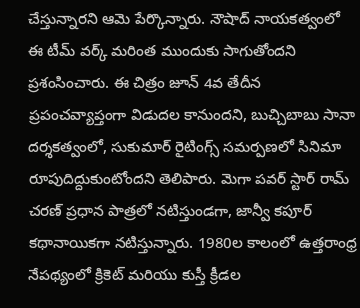చేస్తున్నారని ఆమె పేర్కొన్నారు. నౌషాద్ నాయకత్వంలో ఈ టీమ్ వర్క్ మరింత ముందుకు సాగుతోందని ప్రశంసించారు. ఈ చిత్రం జూన్ 4వ తేదీన ప్రపంచవ్యాప్తంగా విడుదల కానుందని, బుచ్చిబాబు సానా దర్శకత్వంలో, సుకుమార్ రైటింగ్స్ సమర్పణలో సినిమా రూపుదిద్దుకుంటోందని తెలిపారు. మెగా పవర్ స్టార్ రామ్ చరణ్ ప్రధాన పాత్రలో నటిస్తుండగా, జాన్వీ కపూర్ కథానాయికగా నటిస్తున్నారు. 1980ల కాలంలో ఉత్తరాంధ్ర నేపథ్యంలో క్రికెట్ మరియు కుస్తీ క్రీడల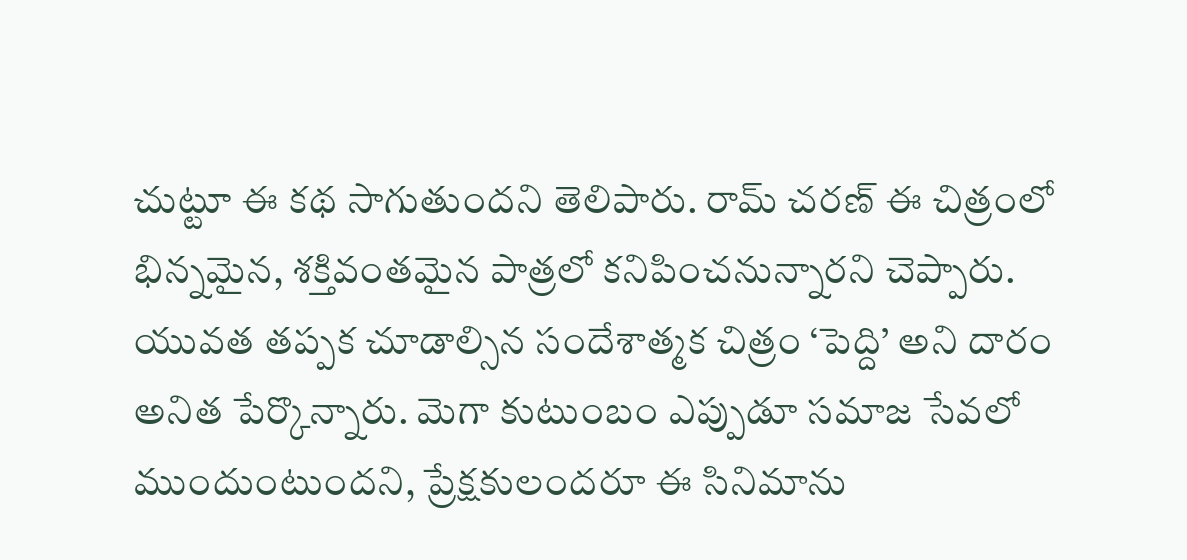చుట్టూ ఈ కథ సాగుతుందని తెలిపారు. రామ్ చరణ్ ఈ చిత్రంలో భిన్నమైన, శక్తివంతమైన పాత్రలో కనిపించనున్నారని చెప్పారు. యువత తప్పక చూడాల్సిన సందేశాత్మక చిత్రం ‘పెద్ది’ అని దారం అనిత పేర్కొన్నారు. మెగా కుటుంబం ఎప్పుడూ సమాజ సేవలో ముందుంటుందని, ప్రేక్షకులందరూ ఈ సినిమాను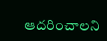ఆదరించాలని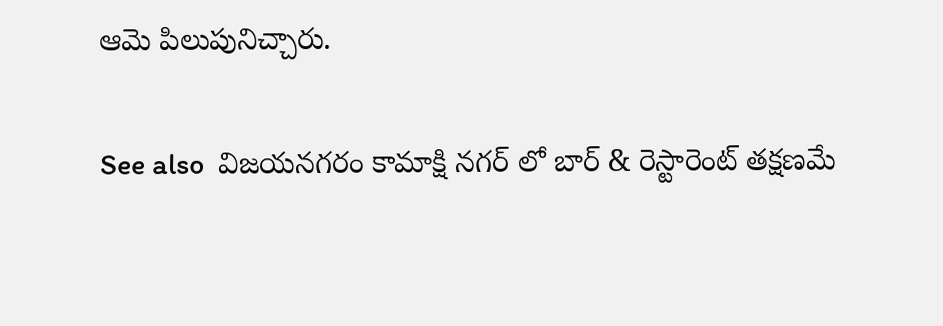ఆమె పిలుపునిచ్చారు.

See also  విజయనగరం కామాక్షి నగర్ లో బార్ & రెస్టారెంట్ తక్షణమే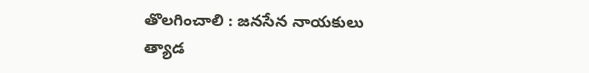తొలగించాలి : జనసేన నాయకులు త్యాడ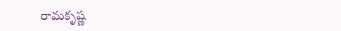రామకృష్ణ